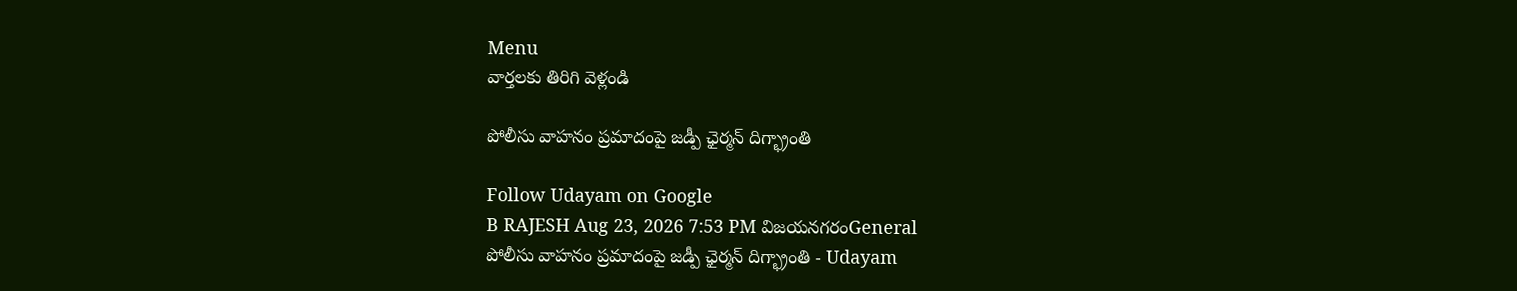Menu
వార్తలకు తిరిగి వెళ్లండి

పోలీసు వాహనం ప్రమాదంపై జడ్పీ ఛైర్మన్ దిగ్భ్రాంతి

Follow Udayam on Google
B RAJESH Aug 23, 2026 7:53 PM విజయనగరంGeneral
పోలీసు వాహనం ప్రమాదంపై జడ్పీ ఛైర్మన్ దిగ్భ్రాంతి - Udayam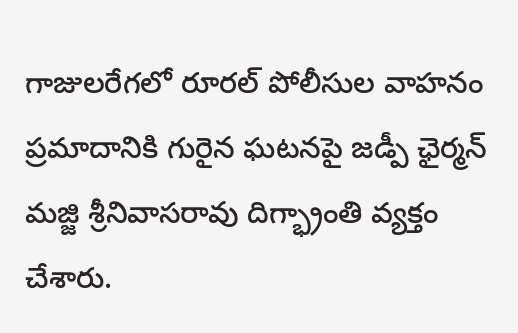గాజులరేగలో రూరల్ పోలీసుల వాహనం ప్రమాదానికి గురైన ఘటనపై జడ్పీ ఛైర్మన్ మజ్జి శ్రీనివాసరావు దిగ్భ్రాంతి వ్యక్తం చేశారు.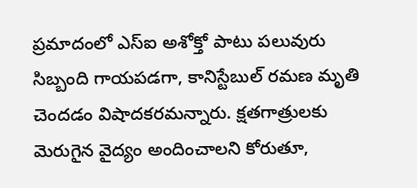ప్రమాదంలో ఎస్ఐ అశోక్తో పాటు పలువురు సిబ్బంది గాయపడగా, కానిస్టేబుల్ రమణ మృతి చెందడం విషాదకరమన్నారు. క్షతగాత్రులకు మెరుగైన వైద్యం అందించాలని కోరుతూ,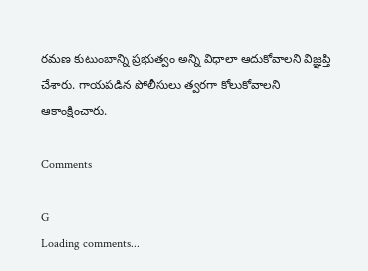రమణ కుటుంబాన్ని ప్రభుత్వం అన్ని విధాలా ఆదుకోవాలని విజ్ఞప్తి చేశారు. గాయపడిన పోలీసులు త్వరగా కోలుకోవాలని ఆకాంక్షించారు.

Comments

G
Loading comments...